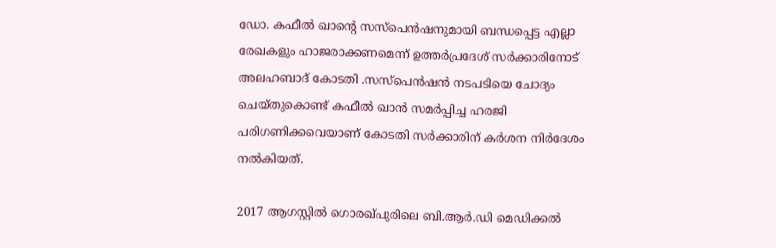ഡോ. കഫീല്‍ ഖാന്റെ സസ്‌പെന്‍ഷനുമായി ബന്ധപ്പെട്ട എല്ലാ രേഖകളും ഹാജരാക്കണമെന്ന് ഉത്തർപ്രദേശ് സർക്കാരിനോട് അലഹബാദ് കോടതി .സസ്‌പെന്‍ഷന്‍ നടപടിയെ ചോദ്യം ചെയ്തുകൊണ്ട് കഫീല്‍ ഖാന്‍ സമര്‍പ്പിച്ച ഹരജി പരിഗണിക്കവെയാണ് കോടതി സര്‍ക്കാരിന് കര്‍ശന നിര്‍ദേശം നല്‍കിയത്.

2017 ആഗസ്റ്റില്‍ ഗൊരഖ്പുരിലെ ബി.ആര്‍.ഡി മെഡിക്കല്‍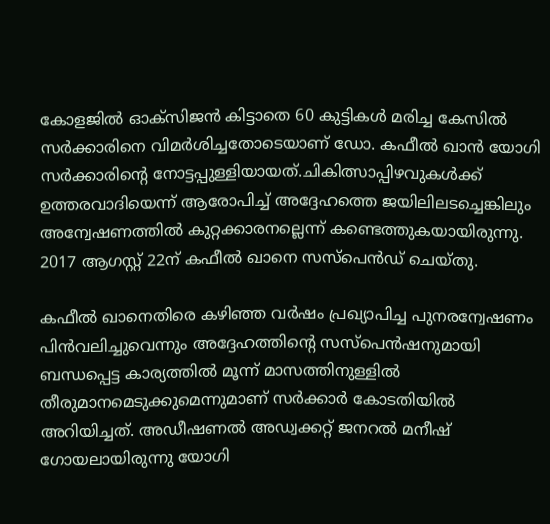കോളജില്‍ ഓക്സിജന്‍ കിട്ടാതെ 60 കുട്ടികള്‍ മരിച്ച കേസില്‍ സര്‍ക്കാരിനെ വിമര്‍ശിച്ചതോടെയാണ് ഡോ. കഫീല്‍ ഖാന്‍ യോഗി സര്‍ക്കാരിന്റെ നോട്ടപ്പുള്ളിയായത്.ചികിത്സാപ്പിഴവുകള്‍ക്ക് ഉത്തരവാദിയെന്ന് ആരോപിച്ച് അദ്ദേഹത്തെ ജയിലിലടച്ചെങ്കിലും അന്വേഷണത്തില്‍ കുറ്റക്കാരനല്ലെന്ന് കണ്ടെത്തുകയായിരുന്നു. 2017 ആഗസ്റ്റ് 22ന് കഫീല്‍ ഖാനെ സസ്‌പെന്‍ഡ് ചെയ്തു.

കഫീല്‍ ഖാനെതിരെ കഴിഞ്ഞ വര്‍ഷം പ്രഖ്യാപിച്ച പുനരന്വേഷണം പിന്‍വലിച്ചുവെന്നും അദ്ദേഹത്തിന്റെ സസ്‌പെന്‍ഷനുമായി ബന്ധപ്പെട്ട കാര്യത്തില്‍ മൂന്ന് മാസത്തിനുള്ളില്‍ തീരുമാനമെടുക്കുമെന്നുമാണ് സര്‍ക്കാര്‍ കോടതിയില്‍ അറിയിച്ചത്. അഡീഷണല്‍ അഡ്വക്കറ്റ് ജനറല്‍ മനീഷ് ഗോയലായിരുന്നു യോഗി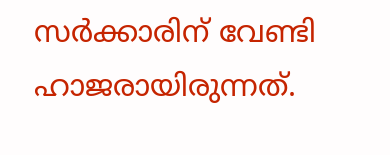സര്‍ക്കാരിന് വേണ്ടി ഹാജരായിരുന്നത്.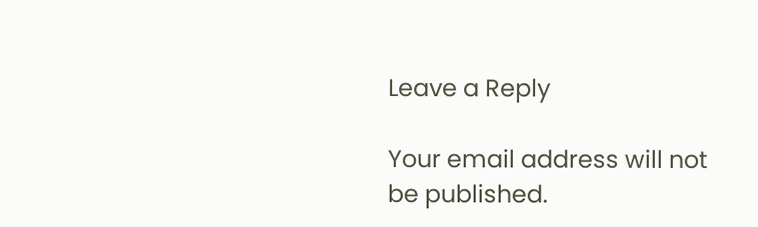Leave a Reply

Your email address will not be published.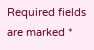Required fields are marked *